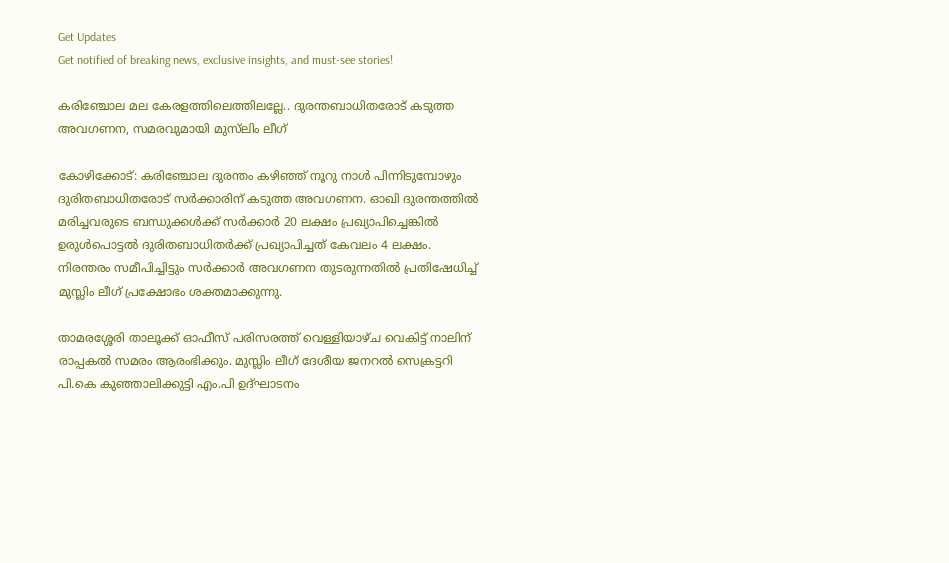Get Updates
Get notified of breaking news, exclusive insights, and must-see stories!

കരിഞ്ചോല മല കേരളത്തിലെത്തിലല്ലേ.. ദുരന്തബാധിതരോട് കടുത്ത അവഗണന, സമരവുമായി മുസ്‌ലിം ലീഗ്

കോഴിക്കോട്: കരിഞ്ചോല ദുരന്തം കഴിഞ്ഞ് നൂറു നാള്‍ പിന്നിടുമ്പോഴും ദുരിതബാധിതരോട് സര്‍ക്കാരിന് കടുത്ത അവഗണന. ഓഖി ദുരന്തത്തില്‍ മരിച്ചവരുടെ ബന്ധുക്കള്‍ക്ക് സര്‍ക്കാര്‍ 20 ലക്ഷം പ്രഖ്യാപിച്ചെങ്കില്‍ ഉരുള്‍പൊട്ടല്‍ ദുരിതബാധിതര്‍ക്ക് പ്രഖ്യാപിച്ചത് കേവലം 4 ലക്ഷം. നിരന്തരം സമീപിച്ചിട്ടും സര്‍ക്കാര്‍ അവഗണന തുടരുന്നതില്‍ പ്രതിഷേധിച്ച് മുസ്ലിം ലീഗ് പ്രക്ഷോഭം ശക്തമാക്കുന്നു.

താമരശ്ശേരി താലൂക്ക് ഓഫീസ് പരിസരത്ത് വെള്ളിയാഴ്ച വെകിട്ട് നാലിന് രാപ്പകല്‍ സമരം ആരംഭിക്കും. മുസ്ലിം ലീഗ് ദേശീയ ജനറല്‍ സെക്രട്ടറി പി.കെ കുഞ്ഞാലിക്കുട്ടി എം.പി ഉദ്ഘാടനം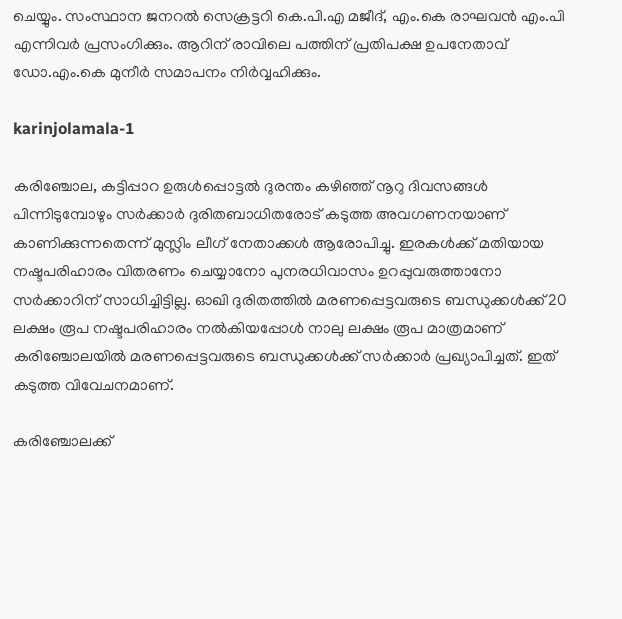ചെയ്യും. സംസ്ഥാന ജനറല്‍ സെക്രട്ടറി കെ.പി.എ മജീദ്, എം.കെ രാഘവന്‍ എം.പി എന്നിവര്‍ പ്രസംഗിക്കും. ആറിന് രാവിലെ പത്തിന് പ്രതിപക്ഷ ഉപനേതാവ് ഡോ.എം.കെ മുനീര്‍ സമാപനം നിര്‍വ്വഹിക്കും.

karinjolamala-1

കരിഞ്ചോല, കട്ടിപ്പാറ ഉരുള്‍പ്പൊട്ടല്‍ ദുരന്തം കഴിഞ്ഞ് നൂറു ദിവസങ്ങള്‍ പിന്നിടുമ്പോഴും സര്‍ക്കാര്‍ ദുരിതബാധിതരോട് കടുത്ത അവഗണനയാണ് കാണിക്കുന്നതെന്ന് മുസ്ലിം ലീഗ് നേതാക്കള്‍ ആരോപിച്ചു. ഇരകള്‍ക്ക് മതിയായ നഷ്ടപരിഹാരം വിതരണം ചെയ്യാനോ പുനരധിവാസം ഉറപ്പുവരുത്താനോ സര്‍ക്കാറിന് സാധിച്ചിട്ടില്ല. ഓഖി ദുരിതത്തില്‍ മരണപ്പെട്ടവരുടെ ബന്ധുക്കള്‍ക്ക് 20 ലക്ഷം രൂപ നഷ്ടപരിഹാരം നല്‍കിയപ്പോള്‍ നാലു ലക്ഷം രൂപ മാത്രമാണ് കരിഞ്ചോലയില്‍ മരണപ്പെട്ടവരുടെ ബന്ധുക്കള്‍ക്ക് സര്‍ക്കാര്‍ പ്രഖ്യാപിച്ചത്. ഇത് കടുത്ത വിവേചനമാണ്.

കരിഞ്ചോലക്ക്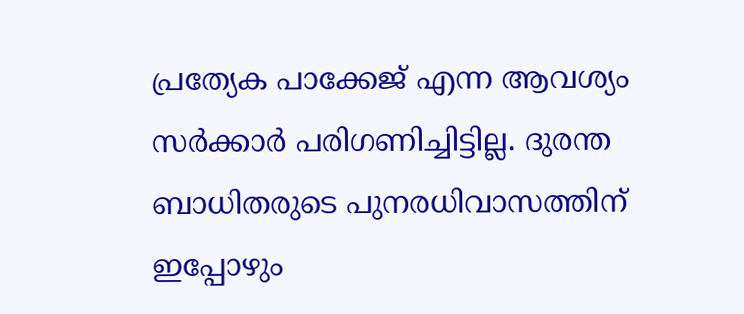പ്രത്യേക പാക്കേജ് എന്ന ആവശ്യം സര്‍ക്കാര്‍ പരിഗണിച്ചിട്ടില്ല. ദുരന്ത ബാധിതരുടെ പുനരധിവാസത്തിന് ഇപ്പോഴും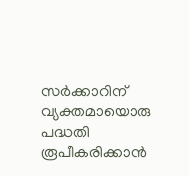സര്‍ക്കാറിന് വ്യക്തമായൊരു പദ്ധതി രൂപീകരിക്കാന്‍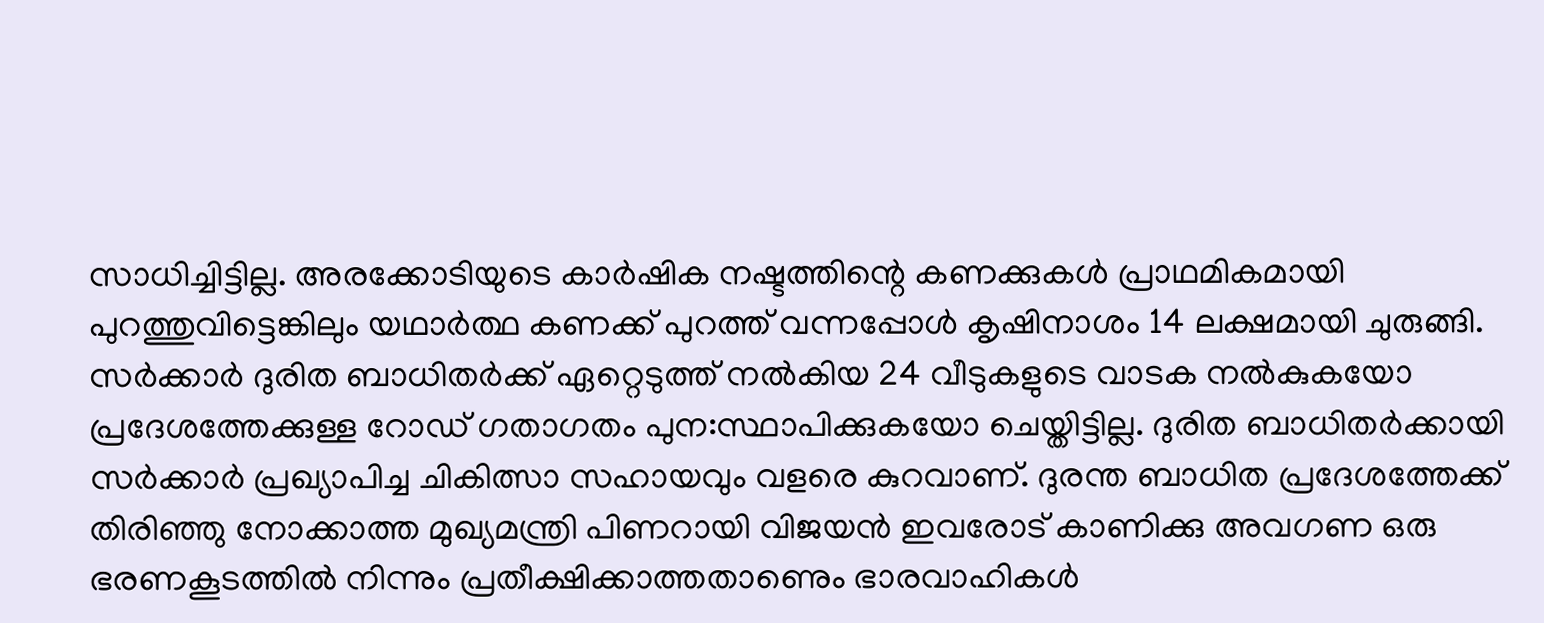സാധിച്ചിട്ടില്ല. അരക്കോടിയുടെ കാര്‍ഷിക നഷ്ടത്തിന്റെ കണക്കുകള്‍ പ്രാഥമികമായി പുറത്തുവിട്ടെങ്കിലും യഥാര്‍ത്ഥ കണക്ക് പുറത്ത് വന്നപ്പോള്‍ കൃഷിനാശം 14 ലക്ഷമായി ചുരുങ്ങി. സര്‍ക്കാര്‍ ദുരിത ബാധിതര്‍ക്ക് ഏറ്റെടുത്ത് നല്‍കിയ 24 വീടുകളുടെ വാടക നല്‍കുകയോ പ്രദേശത്തേക്കുള്ള റോഡ് ഗതാഗതം പുന:സ്ഥാപിക്കുകയോ ചെയ്തിട്ടില്ല. ദുരിത ബാധിതര്‍ക്കായി സര്‍ക്കാര്‍ പ്രഖ്യാപിച്ച ചികിത്സാ സഹായവും വളരെ കുറവാണ്. ദുരന്ത ബാധിത പ്രദേശത്തേക്ക് തിരിഞ്ഞു നോക്കാത്ത മുഖ്യമന്ത്രി പിണറായി വിജയന്‍ ഇവരോട് കാണിക്കു അവഗണ ഒരു ഭരണകൂടത്തില്‍ നിന്നും പ്രതീക്ഷിക്കാത്തതാണെും ഭാരവാഹികള്‍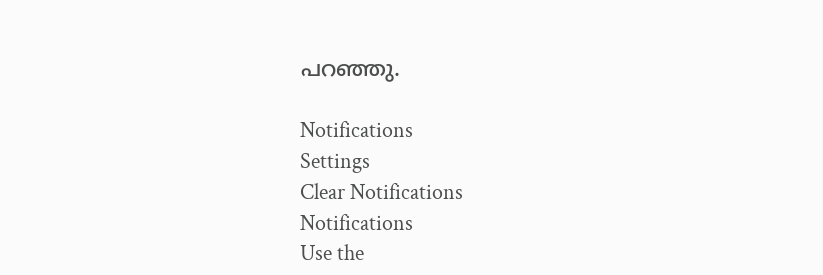പറഞ്ഞു.

Notifications
Settings
Clear Notifications
Notifications
Use the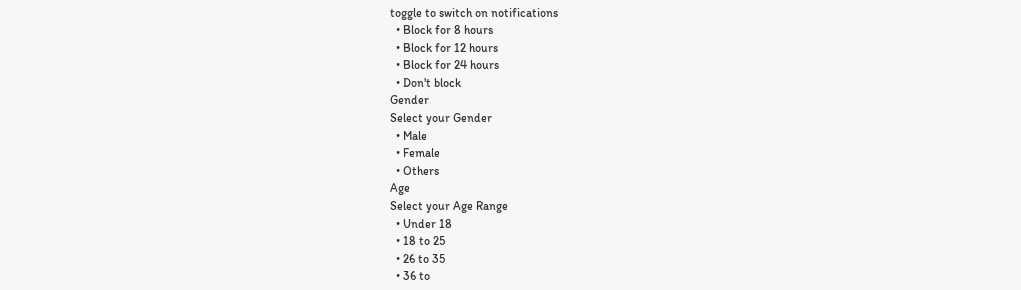toggle to switch on notifications
  • Block for 8 hours
  • Block for 12 hours
  • Block for 24 hours
  • Don't block
Gender
Select your Gender
  • Male
  • Female
  • Others
Age
Select your Age Range
  • Under 18
  • 18 to 25
  • 26 to 35
  • 36 to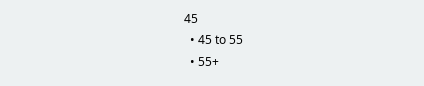45
  • 45 to 55
  • 55+